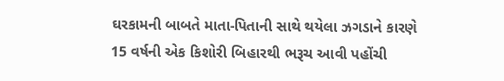ઘરકામની બાબતે માતા-પિતાની સાથે થયેલા ઝગડાને કારણે 15 વર્ષની એક કિશોરી બિહારથી ભરૂચ આવી પહોંચી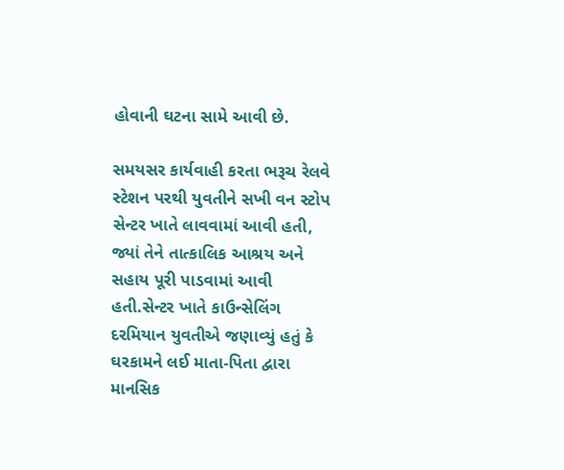હોવાની ઘટના સામે આવી છે.

સમયસર કાર્યવાહી કરતા ભરૂચ રેલવે સ્ટેશન પરથી યુવતીને સખી વન સ્ટોપ સેન્ટર ખાતે લાવવામાં આવી હતી, જ્યાં તેને તાત્કાલિક આશ્રય અને સહાય પૂરી પાડવામાં આવી હતી.સેન્ટર ખાતે કાઉન્સેલિંગ દરમિયાન યુવતીએ જણાવ્યું હતું કે ઘરકામને લઈ માતા-પિતા દ્વારા માનસિક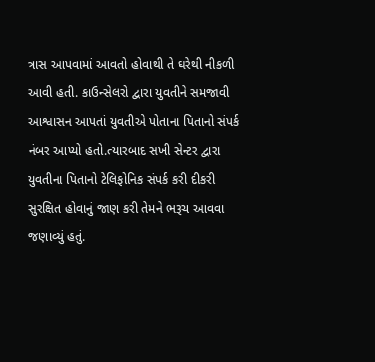ત્રાસ આપવામાં આવતો હોવાથી તે ઘરેથી નીકળી આવી હતી. કાઉન્સેલરો દ્વારા યુવતીને સમજાવી આશ્વાસન આપતાં યુવતીએ પોતાના પિતાનો સંપર્ક નંબર આપ્યો હતો.ત્યારબાદ સખી સેન્ટર દ્વારા યુવતીના પિતાનો ટેલિફોનિક સંપર્ક કરી દીકરી સુરક્ષિત હોવાનું જાણ કરી તેમને ભરૂચ આવવા જણાવ્યું હતું.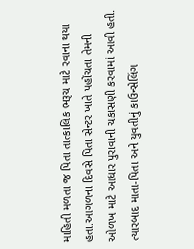માહિતી મળતા જ પિતા તાત્કાલિક ભરૂચ માટે રવાના થયા હતા.આગળના દિવસે પિતા સેન્ટર ખાતે પહોંચતા તેમની ઓળખ માટે આધાર પુરાવાની ચકાસણી કરવામાં આવી હતી. ત્યારબાદ માતા-પિતા અને યુવતીનું કાઉન્સેલિંગ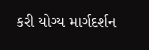કરી યોગ્ય માર્ગદર્શન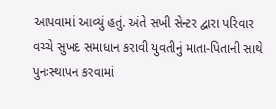આપવામાં આવ્યું હતું. અંતે સખી સેન્ટર દ્વારા પરિવાર વચ્ચે સુખદ સમાધાન કરાવી યુવતીનું માતા-પિતાની સાથે પુનઃસ્થાપન કરવામાં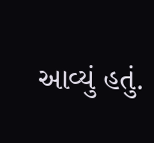આવ્યું હતું.